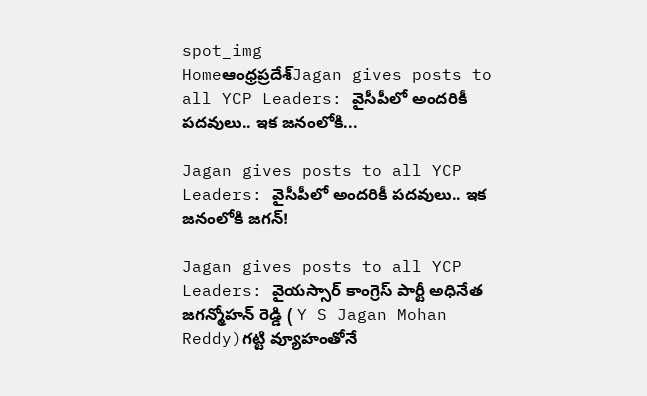spot_img
Homeఆంధ్రప్రదేశ్‌Jagan gives posts to all YCP Leaders: వైసీపీలో అందరికీ పదవులు.. ఇక జనంలోకి...

Jagan gives posts to all YCP Leaders: వైసీపీలో అందరికీ పదవులు.. ఇక జనంలోకి జగన్!

Jagan gives posts to all YCP Leaders: వైయస్సార్ కాంగ్రెస్ పార్టీ అధినేత జగన్మోహన్ రెడ్డి ( Y S Jagan Mohan Reddy)గట్టి వ్యూహంతోనే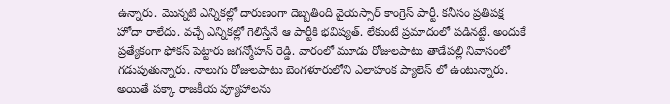ఉన్నారు. మొన్నటి ఎన్నికల్లో దారుణంగా దెబ్బతింది వైయస్సార్ కాంగ్రెస్ పార్టీ. కనీసం ప్రతిపక్ష హోదా రాలేదు. వచ్చే ఎన్నికల్లో గెలిస్తేనే ఆ పార్టీకి భవిష్యత్. లేకుంటే ప్రమాదంలో పడినట్టే. అందుకే ప్రత్యేకంగా ఫోకస్ పెట్టారు జగన్మోహన్ రెడ్డి. వారంలో మూడు రోజులపాటు తాడేపల్లి నివాసంలో గడుపుతున్నారు. నాలుగు రోజులపాటు బెంగళూరులోని ఎలాహంక ప్యాలెస్ లో ఉంటున్నారు. అయితే పక్కా రాజకీయ వ్యూహాలను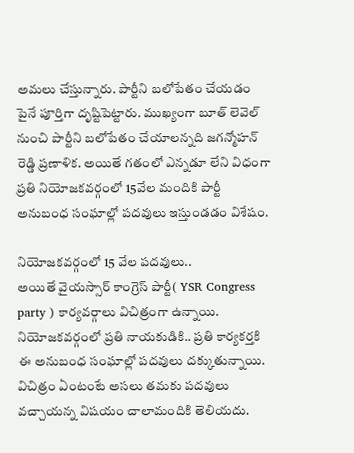అమలు చేస్తున్నారు. పార్టీని బలోపేతం చేయడం పైనే పూర్తిగా దృష్టిపెట్టారు. ముఖ్యంగా బూత్ లెవెల్ నుంచి పార్టీని బలోపేతం చేయాలన్నది జగన్మోహన్ రెడ్డి ప్రణాళిక. అయితే గతంలో ఎన్నడూ లేని విధంగా ప్రతి నియోజకవర్గంలో 15వేల మందికి పార్టీ అనుబంధ సంఘాల్లో పదవులు ఇస్తుండడం విశేషం.

నియోజకవర్గంలో 15 వేల పదవులు..
అయితే వైయస్సార్ కాంగ్రెస్ పార్టీ( YSR Congress party ) కార్యవర్గాలు విచిత్రంగా ఉన్నాయి. నియోజకవర్గంలో ప్రతి నాయకుడికి.. ప్రతి కార్యకర్తకి ఈ అనుబంధ సంఘాల్లో పదవులు దక్కుతున్నాయి. విచిత్రం ఏంటంటే అసలు తమకు పదవులు వచ్చాయన్న విషయం చాలామందికి తెలియదు.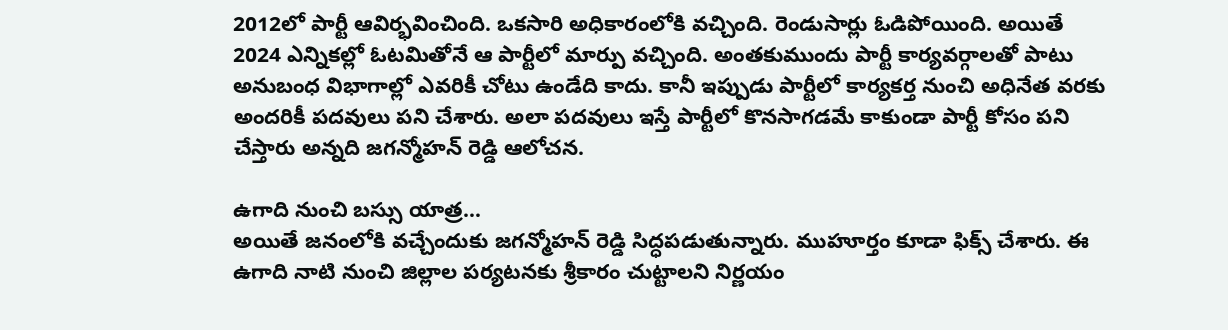2012లో పార్టీ ఆవిర్భవించింది. ఒకసారి అధికారంలోకి వచ్చింది. రెండుసార్లు ఓడిపోయింది. అయితే 2024 ఎన్నికల్లో ఓటమితోనే ఆ పార్టీలో మార్పు వచ్చింది. అంతకుముందు పార్టీ కార్యవర్గాలతో పాటు అనుబంధ విభాగాల్లో ఎవరికీ చోటు ఉండేది కాదు. కానీ ఇప్పుడు పార్టీలో కార్యకర్త నుంచి అధినేత వరకు అందరికీ పదవులు పని చేశారు. అలా పదవులు ఇస్తే పార్టీలో కొనసాగడమే కాకుండా పార్టీ కోసం పని చేస్తారు అన్నది జగన్మోహన్ రెడ్డి ఆలోచన.

ఉగాది నుంచి బస్సు యాత్ర…
అయితే జనంలోకి వచ్చేందుకు జగన్మోహన్ రెడ్డి సిద్ధపడుతున్నారు. ముహూర్తం కూడా ఫిక్స్ చేశారు. ఈ ఉగాది నాటి నుంచి జిల్లాల పర్యటనకు శ్రీకారం చుట్టాలని నిర్ణయం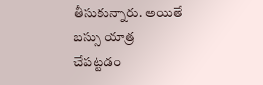తీసుకున్నారు. అయితే బస్సు యాత్ర చేపట్టడం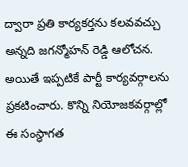ద్వారా ప్రతి కార్యకర్తను కలవవచ్చు అన్నది జగన్మోహన్ రెడ్డి ఆలోచన. అయితే ఇప్పటికే పార్టీ కార్యవర్గాలను ప్రకటించారు. కొన్ని నియోజకవర్గాల్లో ఈ సంస్థాగత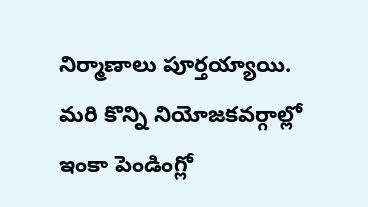నిర్మాణాలు పూర్తయ్యాయి. మరి కొన్ని నియోజకవర్గాల్లో ఇంకా పెండింగ్లో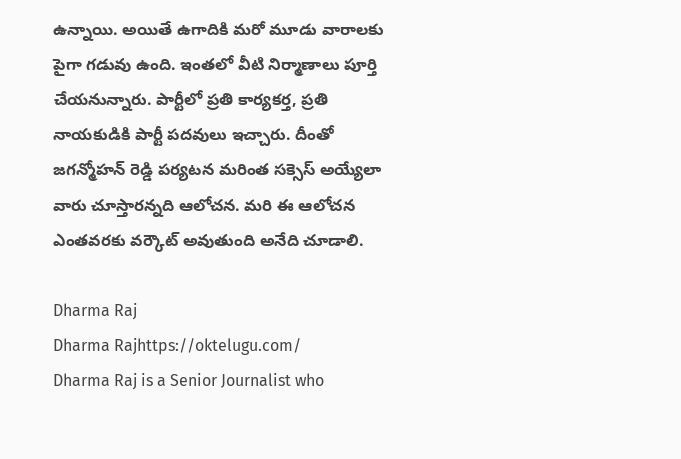ఉన్నాయి. అయితే ఉగాదికి మరో మూడు వారాలకు పైగా గడువు ఉంది. ఇంతలో వీటి నిర్మాణాలు పూర్తి చేయనున్నారు. పార్టీలో ప్రతి కార్యకర్త, ప్రతి నాయకుడికి పార్టీ పదవులు ఇచ్చారు. దీంతో జగన్మోహన్ రెడ్డి పర్యటన మరింత సక్సెస్ అయ్యేలా వారు చూస్తారన్నది ఆలోచన. మరి ఈ ఆలోచన ఎంతవరకు వర్కౌట్ అవుతుంది అనేది చూడాలి.

Dharma Raj
Dharma Rajhttps://oktelugu.com/
Dharma Raj is a Senior Journalist who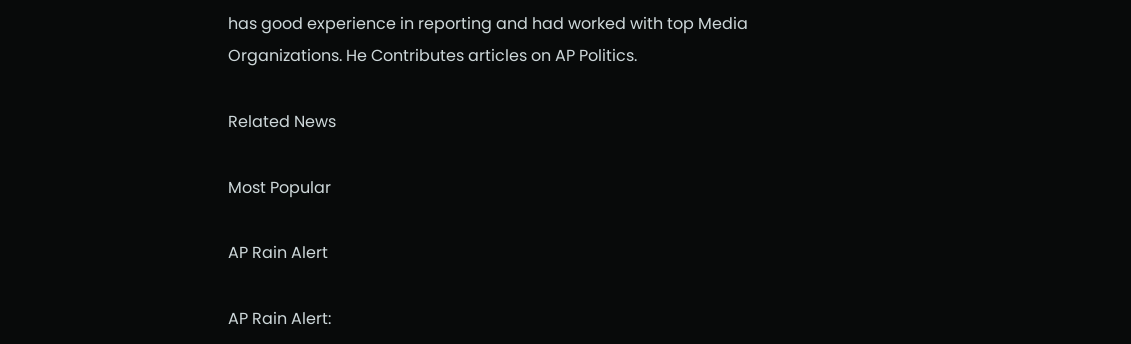has good experience in reporting and had worked with top Media Organizations. He Contributes articles on AP Politics.

Related News

Most Popular

AP Rain Alert

AP Rain Alert: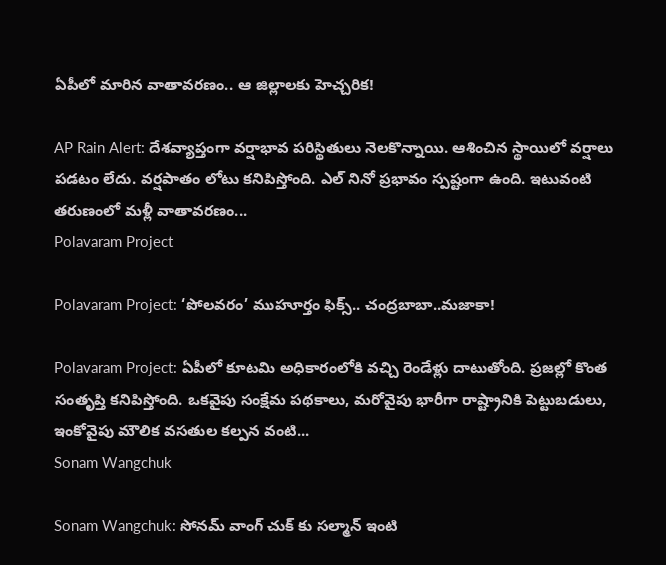ఏపీలో మారిన వాతావరణం.. ఆ జిల్లాలకు హెచ్చరిక!

AP Rain Alert: దేశవ్యాప్తంగా వర్షాభావ పరిస్థితులు నెలకొన్నాయి. ఆశించిన స్థాయిలో వర్షాలు పడటం లేదు. వర్షపాతం లోటు కనిపిస్తోంది. ఎల్ నినో ప్రభావం స్పష్టంగా ఉంది. ఇటువంటి తరుణంలో మళ్లీ వాతావరణం...
Polavaram Project

Polavaram Project: ‘పోలవరం’ ముహూర్తం ఫిక్స్.. చంద్రబాబా..మజాకా!

Polavaram Project: ఏపీలో కూటమి అధికారంలోకి వచ్చి రెండేళ్లు దాటుతోంది. ప్రజల్లో కొంత సంతృప్తి కనిపిస్తోంది. ఒకవైపు సంక్షేమ పథకాలు, మరోవైపు భారీగా రాష్ట్రానికి పెట్టుబడులు, ఇంకోవైపు మౌలిక వసతుల కల్పన వంటి...
Sonam Wangchuk

Sonam Wangchuk: సోనమ్ వాంగ్ చుక్ కు సల్మాన్ ఇంటి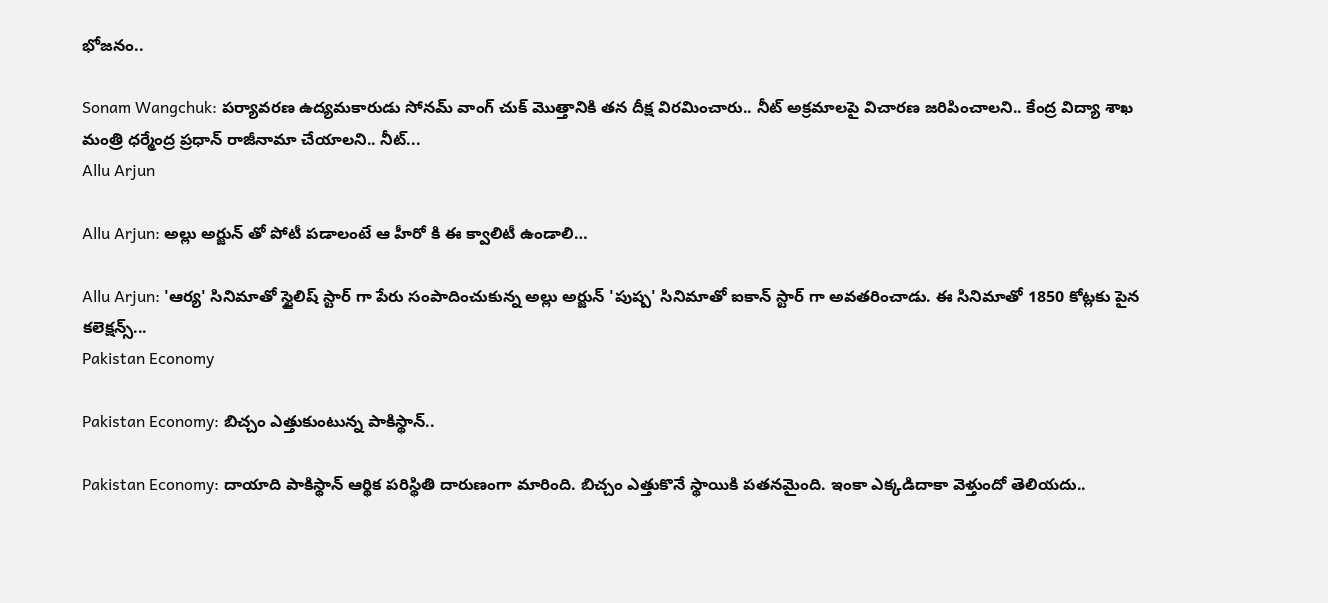భోజనం..

Sonam Wangchuk: పర్యావరణ ఉద్యమకారుడు సోనమ్ వాంగ్ చుక్ మొత్తానికి తన దీక్ష విరమించారు.. నీట్ అక్రమాలపై విచారణ జరిపించాలని.. కేంద్ర విద్యా శాఖ మంత్రి ధర్మేంద్ర ప్రధాన్ రాజీనామా చేయాలని.. నీట్...
Allu Arjun

Allu Arjun: అల్లు అర్జున్ తో పోటీ పడాలంటే ఆ హీరో కి ఈ క్వాలిటీ ఉండాలి…

Allu Arjun: 'ఆర్య' సినిమాతో స్టైలిష్ స్టార్ గా పేరు సంపాదించుకున్న అల్లు అర్జున్ 'పుష్ప' సినిమాతో ఐకాన్ స్టార్ గా అవతరించాడు. ఈ సినిమాతో 1850 కోట్లకు పైన కలెక్షన్స్...
Pakistan Economy

Pakistan Economy: బిచ్చం ఎత్తుకుంటున్న పాకిస్థాన్..

Pakistan Economy: దాయాది పాకిస్థాన్ ఆర్థిక పరిస్థితి దారుణంగా మారింది. బిచ్చం ఎత్తుకొనే స్థాయికి పతనమైంది. ఇంకా ఎక్కడిదాకా వెళ్తుందో తెలియదు..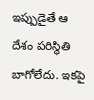ఇప్పుడైతే ఆ దేశం పరిస్థితి బాగోలేదు. ఇకపై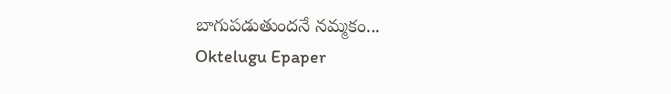బాగుపడుతుందనే నమ్మకం...
Oktelugu Epaper